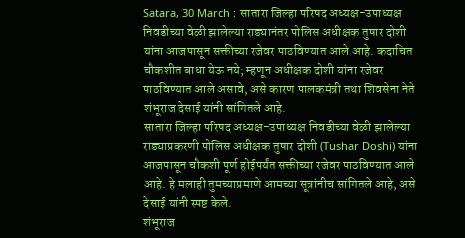Satara, 30 March : सातारा जिल्हा परिषद अध्यक्ष-उपाध्यक्ष निवडीच्या वेळी झालेल्या राड्यानंतर पोलिस अधीक्षक तुषार दोशी यांना आजपासून सक्तीच्या रजेवर पाठविण्यात आले आहे. कदाचित चौकशीत बाधा येऊ नये; म्हणून अधीक्षक दोशी यांना रजेवर पाठविण्यात आले असावे, असे कारण पालकमंत्री तथा शिवसेना नेते शंभूराज देसाई यांनी सांगितले आहे.
सातारा जिल्हा परिषद अध्यक्ष-उपाध्यक्ष निवडीच्या वेळी झालेल्या राड्याप्रकरणी पोलिस अधीक्षक तुषार दोशी (Tushar Doshi) यांना आजपासून चौकशी पूर्ण होईपर्यंत सक्तीच्या रजेवर पाठविण्यात आले आहे. हे मलाही तुमच्याप्रमाणे आमच्या सूत्रांनीच सांगितले आहे, असे देसाई यांनी स्पष्ट केले.
शंभूराज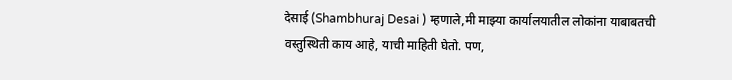देसाई (Shambhuraj Desai ) म्हणाले,मी माझ्या कार्यालयातील लोकांना याबाबतची वस्तुस्थिती काय आहे, याची माहिती घेतो. पण,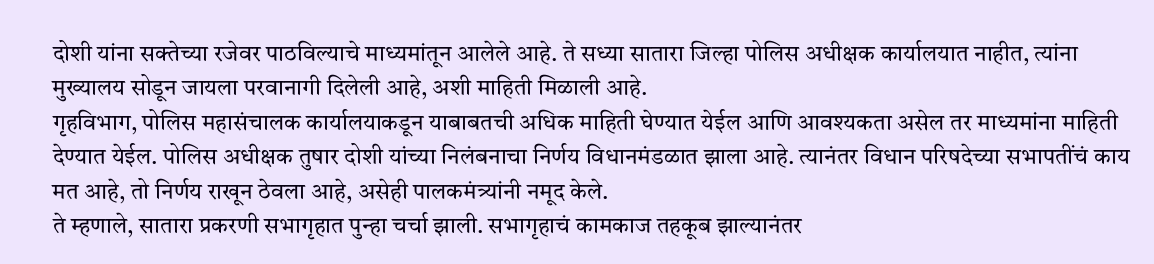दोशी यांना सक्तेच्या रजेवर पाठविल्याचे माध्यमांतून आलेले आहे. ते सध्या सातारा जिल्हा पोलिस अधीक्षक कार्यालयात नाहीत, त्यांना मुख्यालय सोडून जायला परवानागी दिलेली आहे, अशी माहिती मिळाली आहे.
गृहविभाग, पोलिस महासंचालक कार्यालयाकडून याबाबतची अधिक माहिती घेण्यात येईल आणि आवश्यकता असेल तर माध्यमांना माहिती देण्यात येईल. पोलिस अधीक्षक तुषार दोशी यांच्या निलंबनाचा निर्णय विधानमंडळात झाला आहे. त्यानंतर विधान परिषदेच्या सभापतींचं काय मत आहे, तो निर्णय राखून ठेवला आहे, असेही पालकमंत्र्यांनी नमूद केले.
ते म्हणाले, सातारा प्रकरणी सभागृहात पुन्हा चर्चा झाली. सभागृहाचं कामकाज तहकूब झाल्यानंतर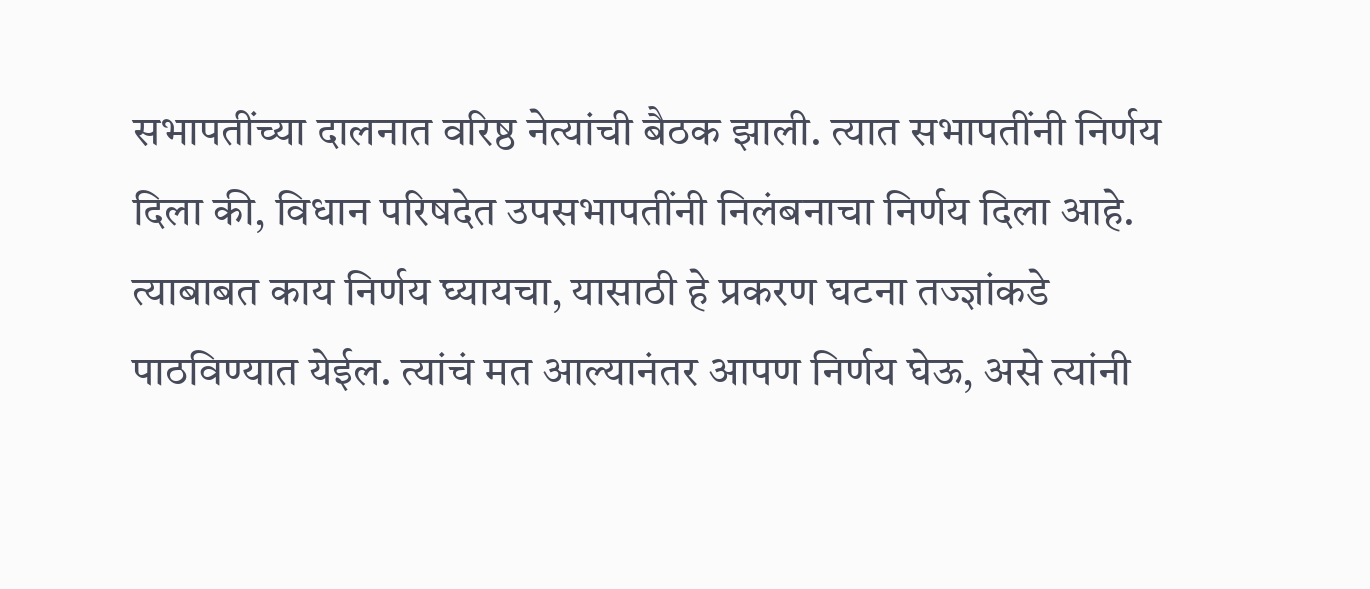सभापतींच्या दालनात वरिष्ठ नेत्यांची बैठक झाली. त्यात सभापतींनी निर्णय दिला की, विधान परिषदेत उपसभापतींनी निलंबनाचा निर्णय दिला आहे. त्याबाबत काय निर्णय घ्यायचा, यासाठी हे प्रकरण घटना तज्ज्ञांकडे पाठविण्यात येईल. त्यांचं मत आल्यानंतर आपण निर्णय घेऊ, असे त्यांनी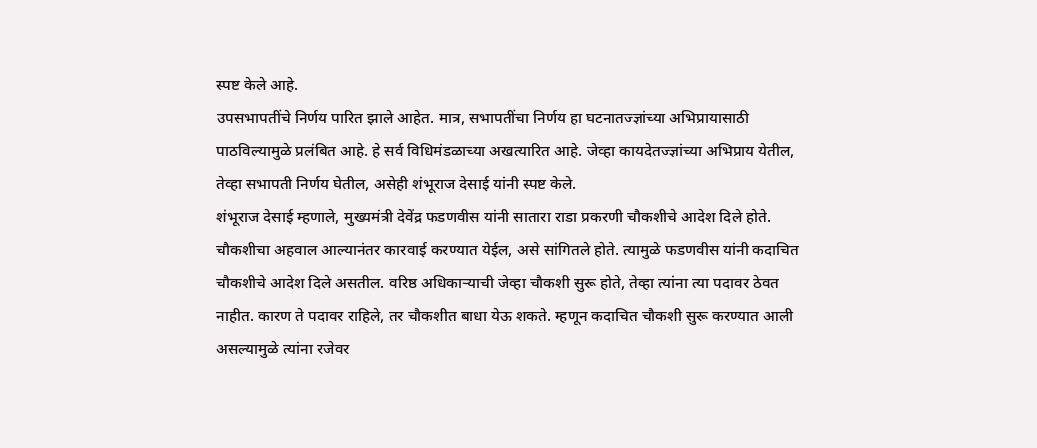स्पष्ट केले आहे.
उपसभापतींचे निर्णय पारित झाले आहेत. मात्र, सभापतींचा निर्णय हा घटनातज्ज्ञांच्या अभिप्रायासाठी पाठविल्यामुळे प्रलंबित आहे. हे सर्व विधिमंडळाच्या अखत्यारित आहे. जेव्हा कायदेतज्ज्ञांच्या अभिप्राय येतील, तेव्हा सभापती निर्णय घेतील, असेही शंभूराज देसाई यांनी स्पष्ट केले.
शंभूराज देसाई म्हणाले, मुख्यमंत्री देवेंद्र फडणवीस यांनी सातारा राडा प्रकरणी चौकशीचे आदेश दिले होते. चौकशीचा अहवाल आल्यानंतर कारवाई करण्यात येईल, असे सांगितले होते. त्यामुळे फडणवीस यांनी कदाचित चौकशीचे आदेश दिले असतील. वरिष्ठ अधिकाऱ्याची जेव्हा चौकशी सुरू होते, तेव्हा त्यांना त्या पदावर ठेवत नाहीत. कारण ते पदावर राहिले, तर चौकशीत बाधा येऊ शकते. म्हणून कदाचित चौकशी सुरू करण्यात आली असल्यामुळे त्यांना रजेवर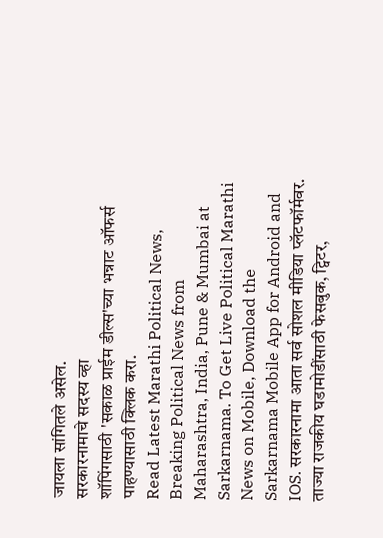जायला सांगितले असेल.
सरकारनामाचे सदस्य व्हा
शॉपिंगसाठी 'सकाळ प्राईम डील्स'च्या भन्नाट ऑफर्स पाहण्यासाठी क्लिक करा.
Read Latest Marathi Political News, Breaking Political News from Maharashtra, India, Pune & Mumbai at Sarkarnama. To Get Live Political Marathi News on Mobile, Download the Sarkarnama Mobile App for Android and IOS. सरकारनामा आता सर्व सोशल मीडिया प्लॅटफॉर्मवर. ताज्या राजकीय घडामोडींसाठी फेसबुक, ट्विटर,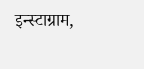इन्स्टाग्राम,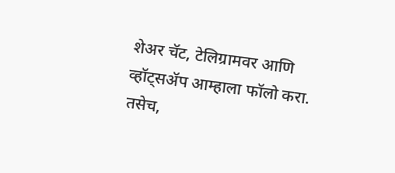शेअर चॅट, टेलिग्रामवर आणि व्हॉट्सॲप आम्हाला फॉलो करा. तसेच,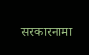सरकारनामा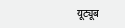यूट्यूब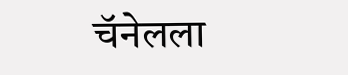चॅनेलला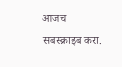आजच सबस्क्राइब करा.